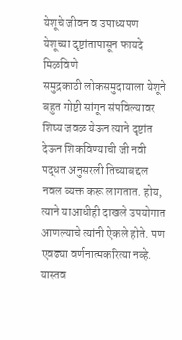येशूचे जीवन व उपाध्यपण
येशूच्या दृष्टांतापासून फायदे मिळविणे
समुद्रकाठी लोकसमुदायाला येशूने बहुत गोष्टी सांगून संपविल्यावर शिष्य जवळ येऊन त्याने दृष्टांत देऊन शिकविण्याची जी नवी पद्धत अनुसरली तिच्याबद्दल नवल व्यक्त करू लागतात. होय, त्याने याआधीही दाखले उपयोगात आणल्याचे त्यांनी ऐकले होते. पण एवढ्या वर्णनात्मकरित्या नव्हे. यास्तव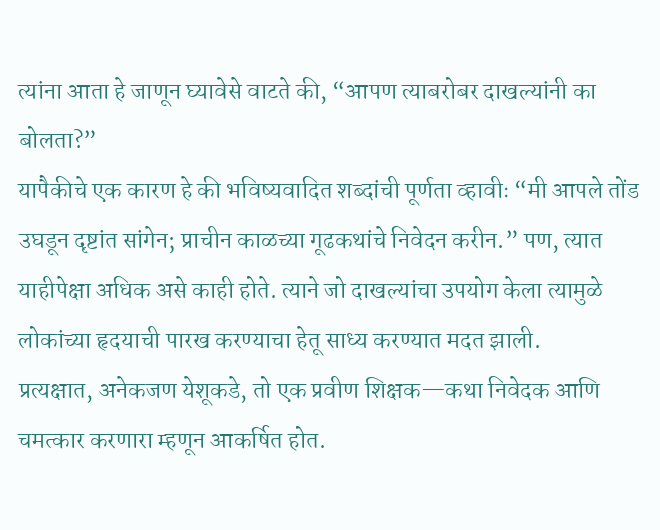त्यांना आता हे जाणून घ्यावेसे वाटते की, “आपण त्याबरोबर दाखल्यांनी का बोलता?”
यापैकीचे एक कारण हे की भविष्यवादित शब्दांची पूर्णता व्हावीः “मी आपले तोंड उघडून दृष्टांत सांगेन; प्राचीन काळच्या गूढकथांचे निवेदन करीन.” पण, त्यात याहीपेक्षा अधिक असे काही होते. त्याने जो दाखल्यांचा उपयोग केला त्यामुळे लोकांच्या हृदयाची पारख करण्याचा हेतू साध्य करण्यात मदत झाली.
प्रत्यक्षात, अनेकजण येशूकडे, तो एक प्रवीण शिक्षक—कथा निवेदक आणि चमत्कार करणारा म्हणून आकर्षित होत.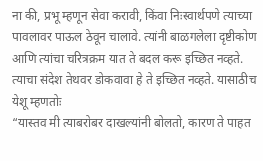ना की, प्रभू म्हणून सेवा करावी, किंवा निःस्वार्थपणे त्याच्या पावलावर पाऊल ठेवून चालावे. त्यांनी बाळगलेला दृष्टीकोण आणि त्यांचा चरित्रक्रम यात ते बदल करू इच्छित नव्हते. त्याचा संदेश तेथवर डोकवावा हे ते इच्छित नव्हते. यासाठीच येशू म्हणतोः
“यास्तव मी त्याबरोबर दाखल्यांनी बोलतो, कारण ते पाहत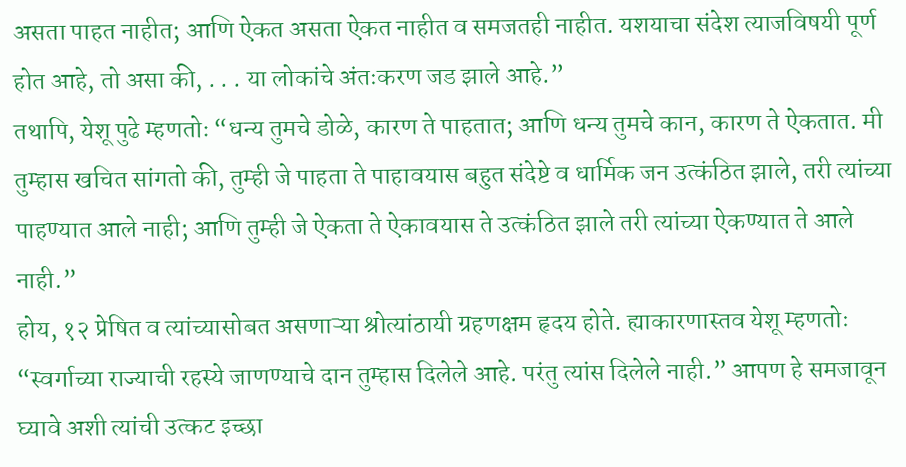असता पाहत नाहीत; आणि ऐकत असता ऐकत नाहीत व समजतही नाहीत. यशयाचा संदेश त्याजविषयी पूर्ण होत आहे, तो असा की, . . . या लोकांचे अंतःकरण जड झाले आहे.”
तथापि, येशू पुढे म्हणतोः “धन्य तुमचे डोळे, कारण ते पाहतात; आणि धन्य तुमचे कान, कारण ते ऐकतात. मी तुम्हास खचित सांगतो की, तुम्ही जे पाहता ते पाहावयास बहुत संदेष्टे व धार्मिक जन उत्कंठित झाले, तरी त्यांच्या पाहण्यात आले नाही; आणि तुम्ही जे ऐकता ते ऐकावयास ते उत्कंठित झाले तरी त्यांच्या ऐकण्यात ते आले नाही.”
होय, १२ प्रेषित व त्यांच्यासोबत असणाऱ्या श्रोत्यांठायी ग्रहणक्षम हृदय होते. ह्याकारणास्तव येशू म्हणतोः “स्वर्गाच्या राज्याची रहस्ये जाणण्याचे दान तुम्हास दिलेले आहे. परंतु त्यांस दिलेले नाही.” आपण हे समजावून घ्यावे अशी त्यांची उत्कट इच्छा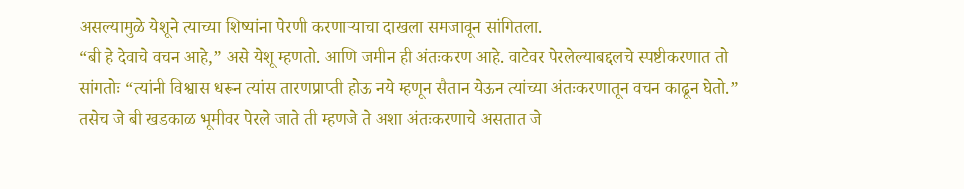असल्यामुळे येशूने त्याच्या शिष्यांना पेरणी करणाऱ्याचा दाखला समजावून सांगितला.
“बी हे देवाचे वचन आहे,” असे येशू म्हणतो. आणि जमीन ही अंतःकरण आहे. वाटेवर पेरलेल्याबद्दलचे स्पष्टीकरणात तो सांगतोः “त्यांनी विश्वास धरून त्यांस तारणप्राप्ती होऊ नये म्हणून सैतान येऊन त्यांच्या अंतःकरणातून वचन काढून घेतो.”
तसेच जे बी खडकाळ भूमीवर पेरले जाते ती म्हणजे ते अशा अंतःकरणाचे असतात जे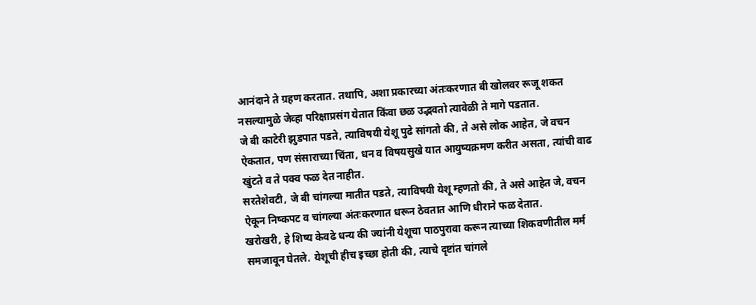आनंदाने ते ग्रहण करतात. तथापि, अशा प्रकारच्या अंतःकरणात बी खोलवर रूजू शकत नसल्यामुळे जेव्हा परिक्षाप्रसंग येतात किंवा छळ उद्भवतो त्यावेळी ते मागे पडतात.
जे बी काटेरी झुडपात पडते, त्याविषयी येशू पुढे सांगतो की, ते असे लोक आहेत, जे वचन ऐकतात, पण संसाराच्या चिंता, धन व विषयसुखे यात आयुष्यक्रमण करीत असता, त्यांची वाढ खुंटते व ते पक्व फळ देत नाहीत.
सरतेशेवटी, जे बी चांगल्या मातीत पडते, त्याविषयी येशू म्हणतो की, ते असे आहेत जे, वचन ऐकून निष्कपट व चांगल्या अंतःकरणात धरून ठेवतात आणि धीराने फळ देतात.
खरोखरी, हे शिष्य केवढे धन्य की ज्यांनी येशूचा पाठपुरावा करून त्याच्या शिकवणीतील मर्म समजावून घेतले. येशूची हीच इच्छा होती की, त्याचे दृष्टांत चांगले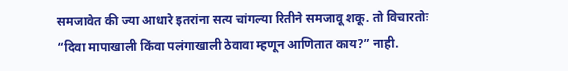समजावेत की ज्या आधारे इतरांना सत्य चांगल्या रितीने समजावू शकू. तो विचारतोः “दिवा मापाखाली किंवा पलंगाखाली ठेवावा म्हणून आणितात काय?” नाही.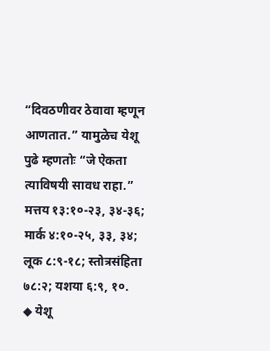“दिवठणीवर ठेवावा म्हणून आणतात.” यामुळेच येशू पुढे म्हणतोः “जे ऐकता त्याविषयी सावध राहा.” मत्तय १३:१०-२३, ३४-३६; मार्क ४:१०-२५, ३३, ३४; लूक ८:९-१८; स्तोत्रसंहिता ७८:२; यशया ६:९, १०.
◆ येशू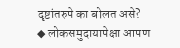दृष्टांतरुपे का बोलत असे?
◆ लोकसमुदायापेक्षा आपण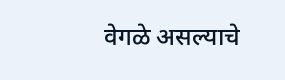वेगळे असल्याचे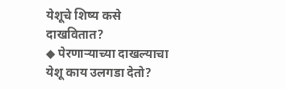येशूचे शिष्य कसे दाखवितात?
◆ पेरणाऱ्याच्या दाखल्याचा येशू काय उलगडा देतो?